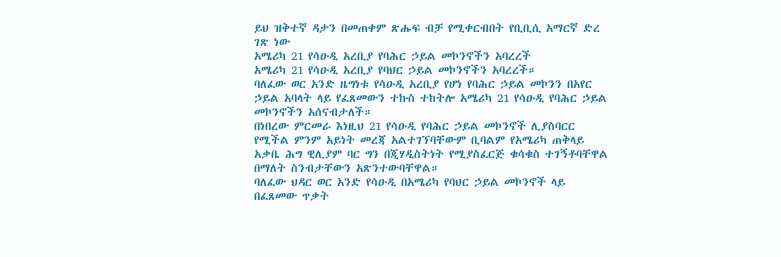ይህ ዝቅተኛ ዳታን በመጠቀም ጽሑፍ ብቻ የሚቀርብበት የቢቢሲ አማርኛ ድረ ገጽ ነው
አሜሪካ 21 የሳዑዲ አረቢያ የባሕር ኃይል መኮንኖችን አባረረች
አሜሪካ 21 የሳዑዲ አረቢያ የባህር ኃይል መኮንኖችን አባረረች።
ባለፈው ወር አንድ ዜግነቱ የሳዑዲ አረቢያ የሆነ የባሕር ኃይል መኮንን በአየር ኃይል አባላት ላይ የፈጸመውን ተኩስ ተከትሎ አሜሪካ 21 የሳዑዲ የባሕር ኃይል መኮንኖችን አሰናብታለች።
በነበረው ምርመራ እነዚህ 21 የሳዑዲ የባሕር ኃይል መኮንኖች ሊያስባርር የሚችል ምንም አይነት መረጃ አልተገኘባቸውም ቢባልም የአሜሪካ ጠቅላይ አቃቤ ሕግ ዊሊያም ባር ግን በጂሃዲስትነት የሚያስፈርጅ ቁሳቁስ ተገኝቶባቸዋል በማለት ስንብታቸውን አጽንተውባቸዋል።
ባለፈው ህዳር ወር አንድ የሳዑዲ በአሜሪካ የባህር ኃይል መኮንኖች ላይ በፈጸመው ጥቃት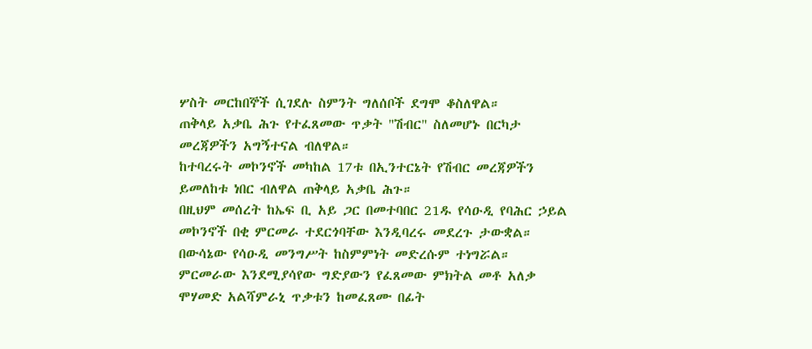ሦስት መርከበኞች ሲገደሉ ስምንት ግለሰቦች ደግሞ ቆስለዋል።
ጠቅላይ አቃቤ ሕጉ የተፈጸመው ጥቃት "ሽብር" ስለመሆኑ በርካታ መረጃዎችን አግኝተናል ብለዋል።
ከተባረሩት መኮንኖች መካከል 17ቱ በኢንተርኔት የሽብር መረጃዎችን ይመለከቱ ነበር ብለዋል ጠቅላይ አቃቤ ሕጉ።
በዚህም መሰረት ከኤፍ ቢ አይ ጋር በመተባበር 21ዱ የሳዑዲ የባሕር ኃይል መኮንኖች በቂ ምርመራ ተደርጎባቸው እንዲባረሩ መደረጉ ታውቋል።
በውሳኔው የሳዑዲ መንግሥት ከስምምነት መድረሱም ተነግሯል።
ምርመራው እንደሚያሳየው ግድያውን የፈጸመው ምክትል መቶ አለቃ ሞሃመድ አልሻምራኒ ጥቃቱን ከመፈጸሙ በፊት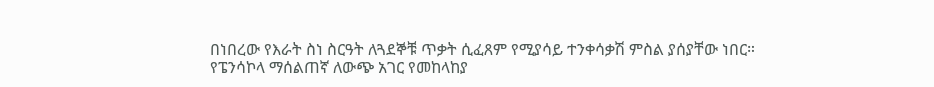በነበረው የእራት ስነ ስርዓት ለጓደኞቹ ጥቃት ሲፈጸም የሚያሳይ ተንቀሳቃሽ ምስል ያሰያቸው ነበር።
የፔንሳኮላ ማሰልጠኛ ለውጭ አገር የመከላከያ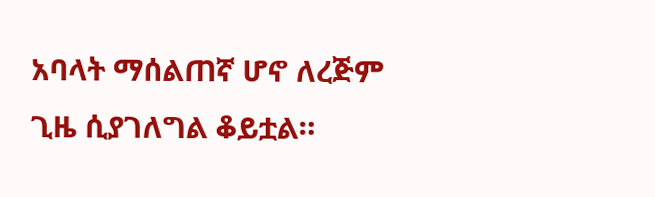አባላት ማሰልጠኛ ሆኖ ለረጅም ጊዜ ሲያገለግል ቆይቷል።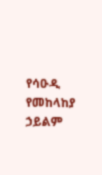የሳዑዲ የመከላከያ ኃይልም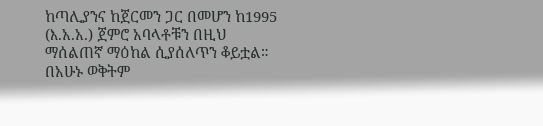ከጣሊያንና ከጀርመን ጋር በመሆን ከ1995 (እ.አ.አ.) ጀምሮ አባላቶቹን በዚህ ማሰልጠኛ ማዕከል ሲያሰለጥን ቆይቷል።
በአሁኑ ወቅትም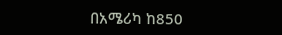በአሜሪካ ከ850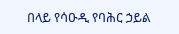በላይ የሳዑዲ የባሕር ኃይል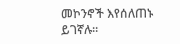መኮንኖች እየሰለጠኑ ይገኛሉ።